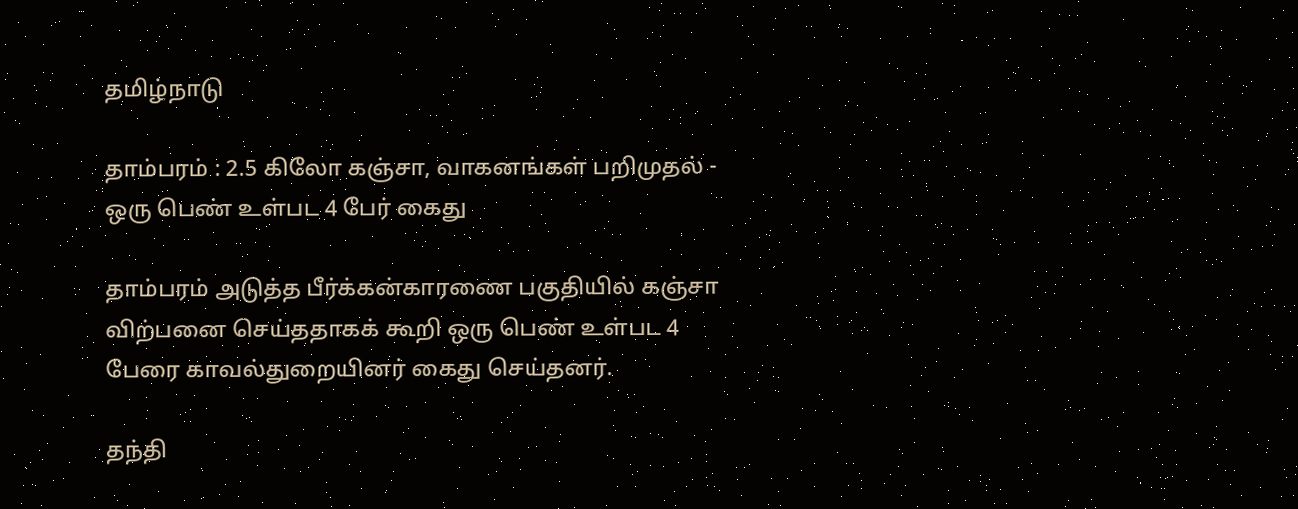தமிழ்நாடு

தாம்பரம் : 2.5 கிலோ கஞ்சா, வாகனங்கள் பறிமுதல் - ஒரு பெண் உள்பட 4 பேர் கைது

தாம்பரம் அடுத்த பீர்க்கன்காரணை பகுதியில் கஞ்சா விற்பனை செய்ததாகக் கூறி ஒரு பெண் உள்பட 4 பேரை காவல்துறையினர் கைது செய்தனர்.

தந்தி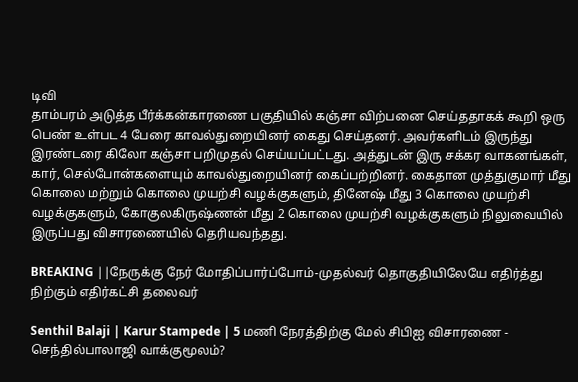டிவி
தாம்பரம் அடுத்த பீர்க்கன்காரணை பகுதியில் கஞ்சா விற்பனை செய்ததாகக் கூறி ஒரு பெண் உள்பட 4 பேரை காவல்துறையினர் கைது செய்தனர். அவர்களிடம் இருந்து இரண்டரை கிலோ கஞ்சா பறிமுதல் செய்யப்பட்டது. அத்துடன் இரு சக்கர வாகனங்கள், கார், செல்போன்களையும் காவல்துறையினர் கைப்பற்றினர். கைதான முத்துகுமார் மீது கொலை மற்றும் கொலை முயற்சி வழக்குகளும், தினேஷ் மீது 3 கொலை முயற்சி வழக்குகளும், கோகுலகிருஷ்ணன் மீது 2 கொலை முயற்சி வழக்குகளும் நிலுவையில் இருப்பது விசாரணையில் தெரியவந்தது.

BREAKING ||நேருக்கு நேர் மோதிப்பார்ப்போம்-முதல்வர் தொகுதியிலேயே எதிர்த்து நிற்கும் எதிர்கட்சி தலைவர்

Senthil Balaji | Karur Stampede | 5 மணி நேரத்திற்கு மேல் சிபிஐ விசாரணை - செந்தில்பாலாஜி வாக்குமூலம்?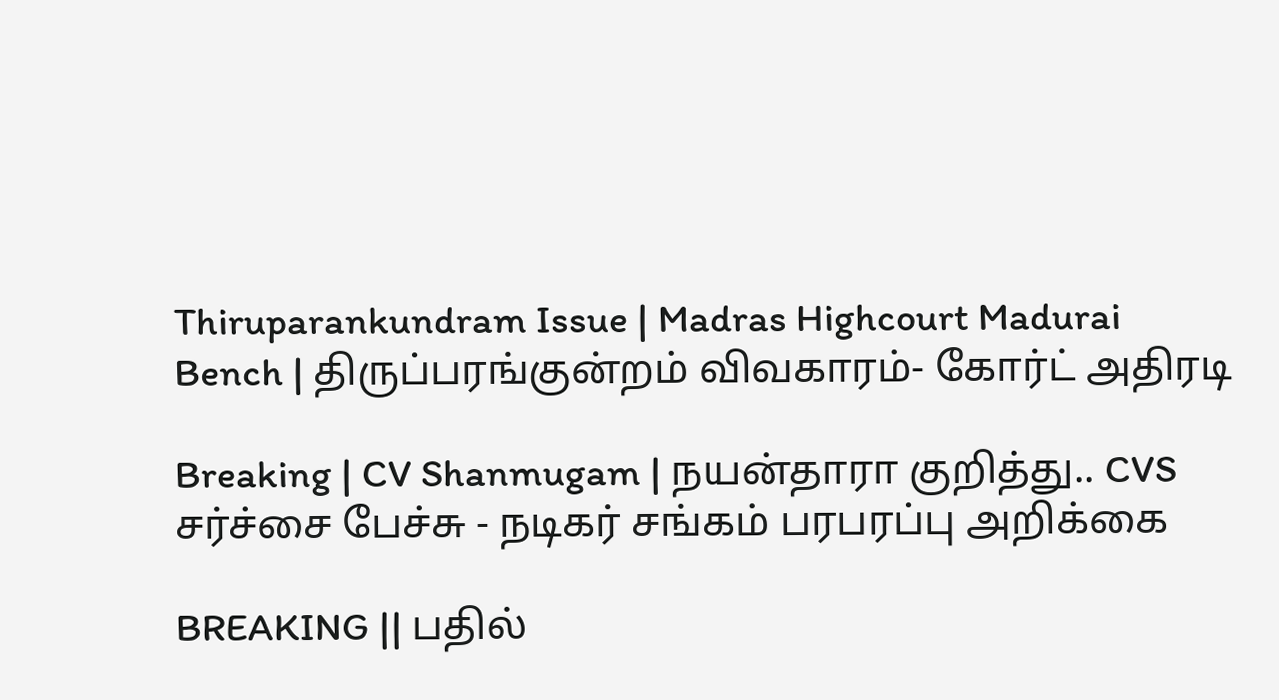Thiruparankundram Issue | Madras Highcourt Madurai Bench | திருப்பரங்குன்றம் விவகாரம்- கோர்ட் அதிரடி

Breaking | CV Shanmugam | நயன்தாரா குறித்து.. CVS சர்ச்சை பேச்சு - நடிகர் சங்கம் பரபரப்பு அறிக்கை

BREAKING || பதில்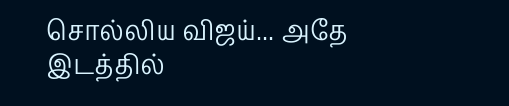சொல்லிய விஜய்... அதே இடத்தில்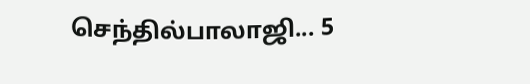செந்தில்பாலாஜி... 5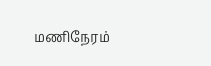மணிநேரம்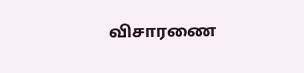விசாரணை